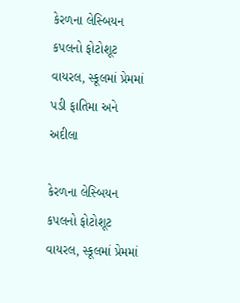કેરળના લેસ્બિયન કપલનો ફોટોશૂટ વાયરલ, સ્કૂલમાં પ્રેમમાં પડી ફાતિમા અને અદીલા

કેરળના લેસ્બિયન કપલનો ફોટોશૂટ વાયરલ, સ્કૂલમાં પ્રેમમાં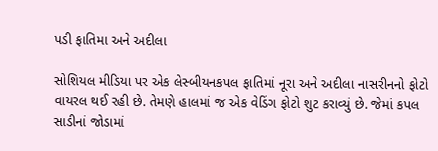પડી ફાતિમા અને અદીલા

સોશિયલ મીડિયા પર એક લેસ્બીયનકપલ ફાતિમાં નૂરા અને અદીલા નાસરીનનો ફોટો વાયરલ થઈ રહી છે. તેમણે હાલમાં જ એક વેડિંગ ફોટો શુટ કરાવ્યું છે. જેમાં કપલ સાડીનાં જોડામાં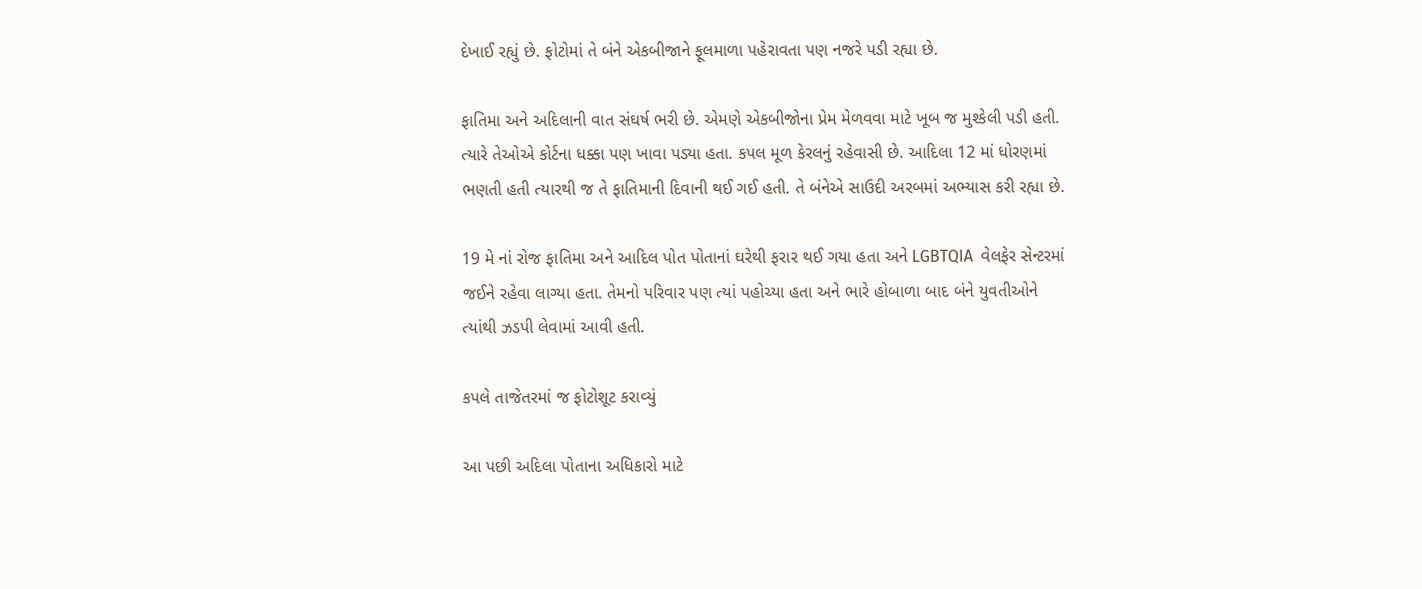દેખાઈ રહ્યું છે. ફોટોમાં તે બંને એકબીજાને ફૂલમાળા પહેરાવતા પણ નજરે પડી રહ્યા છે.

ફાતિમા અને અદિલાની વાત સંઘર્ષ ભરી છે. એમણે એકબીજોના પ્રેમ મેળવવા માટે ખૂબ જ મુશ્કેલી પડી હતી. ત્યારે તેઓએ કોર્ટના ધક્કા પણ ખાવા પડ્યા હતા. કપલ મૂળ કેરલનું રહેવાસી છે. આદિલા 12 માં ધોરણમાં ભણતી હતી ત્યારથી જ તે ફાતિમાની દિવાની થઈ ગઈ હતી. તે બંનેએ સાઉદી અરબમાં અભ્યાસ કરી રહ્યા છે.

19 મે નાં રોજ ફાતિમા અને આદિલ પોત પોતાનાં ઘરેથી ફરાર થઈ ગયા હતા અને LGBTQIA  વેલફેર સેન્ટરમાં જઈને રહેવા લાગ્યા હતા. તેમનો પરિવાર પણ ત્યાં પહોચ્યા હતા અને ભારે હોબાળા બાદ બંને યુવતીઓને ત્યાંથી ઝડપી લેવામાં આવી હતી.

કપલે તાજેતરમાં જ ફોટોશૂટ કરાવ્યું

આ પછી અદિલા પોતાના અધિકારો માટે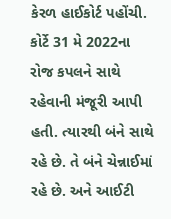કેરળ હાઈકોર્ટ પહોંચી. કોર્ટે 31 મે 2022ના રોજ કપલને સાથે રહેવાની મંજૂરી આપી હતી. ત્યારથી બંને સાથે રહે છે. તે બંને ચેન્નાઈમાં રહે છે. અને આઈટી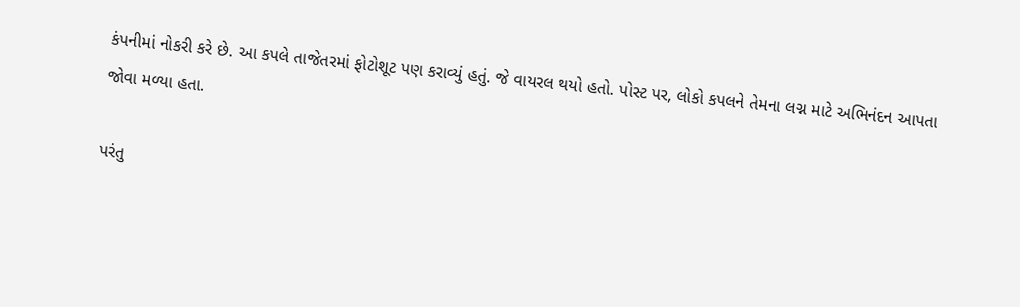કંપનીમાં નોકરી કરે છે. આ કપલે તાજેતરમાં ફોટોશૂટ પણ કરાવ્યું હતું. જે વાયરલ થયો હતો. પોસ્ટ પર, લોકો કપલને તેમના લગ્ન માટે અભિનંદન આપતા જોવા મળ્યા હતા.

પરંતુ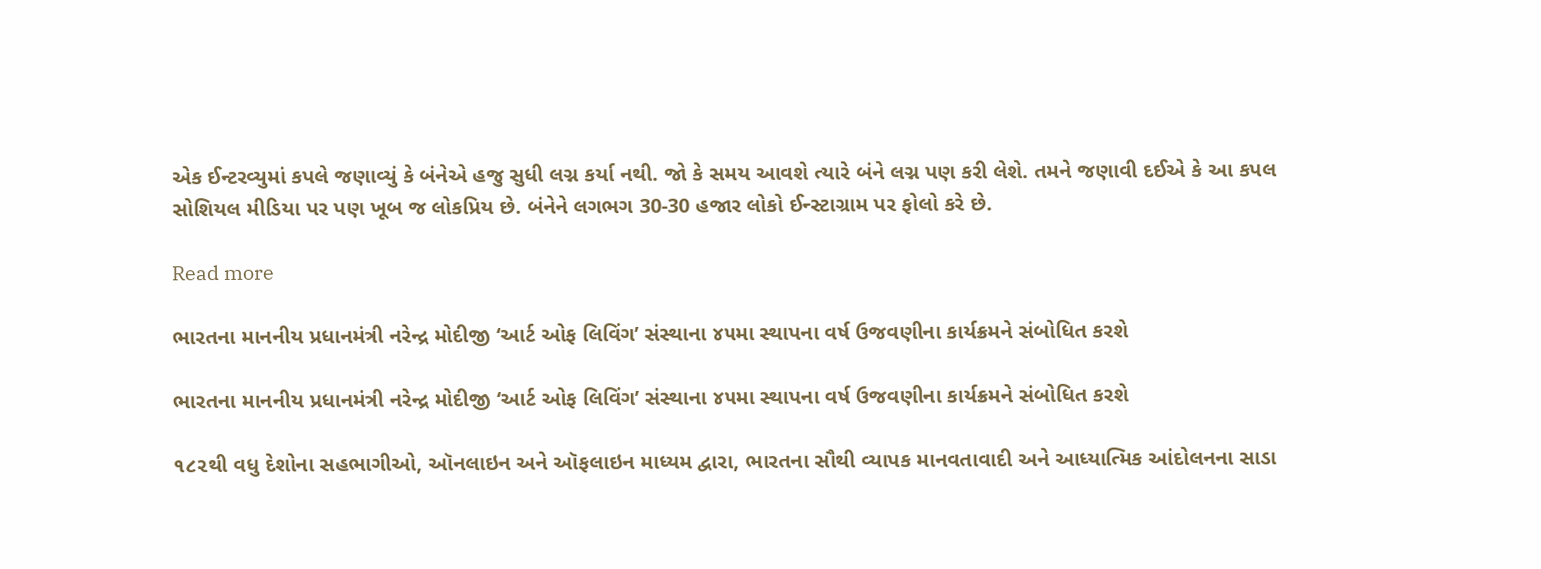એક ઈન્ટરવ્યુમાં કપલે જણાવ્યું કે બંનેએ હજુ સુધી લગ્ન કર્યા નથી. જો કે સમય આવશે ત્યારે બંને લગ્ન પણ કરી લેશે. તમને જણાવી દઈએ કે આ કપલ સોશિયલ મીડિયા પર પણ ખૂબ જ લોકપ્રિય છે. બંનેને લગભગ 30-30 હજાર લોકો ઈન્સ્ટાગ્રામ પર ફોલો કરે છે.

Read more

ભારતના માનનીય પ્રધાનમંત્રી નરેન્દ્ર મોદીજી ‘આર્ટ ઓફ લિવિંગ’ સંસ્થાના ૪૫મા સ્થાપના વર્ષ ઉજવણીના કાર્યક્રમને સંબોધિત કરશે

ભારતના માનનીય પ્રધાનમંત્રી નરેન્દ્ર મોદીજી ‘આર્ટ ઓફ લિવિંગ’ સંસ્થાના ૪૫મા સ્થાપના વર્ષ ઉજવણીના કાર્યક્રમને સંબોધિત કરશે

૧૮૨થી વધુ દેશોના સહભાગીઓ, ઑનલાઇન અને ઑફલાઇન માધ્યમ દ્વારા, ભારતના સૌથી વ્યાપક માનવતાવાદી અને આધ્યાત્મિક આંદોલનના સાડા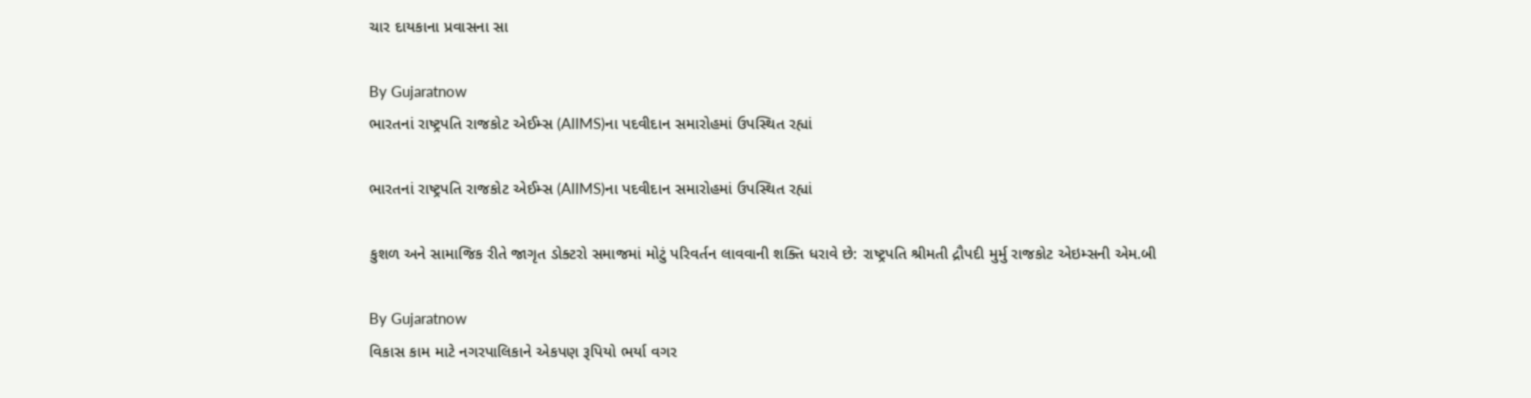ચાર દાયકાના પ્રવાસના સા

By Gujaratnow
ભારતનાં રાષ્ટ્રપતિ રાજકોટ એઈમ્સ (AIIMS)ના પદવીદાન સમારોહમાં ઉપસ્થિત રહ્યાં

ભારતનાં રાષ્ટ્રપતિ રાજકોટ એઈમ્સ (AIIMS)ના પદવીદાન સમારોહમાં ઉપસ્થિત રહ્યાં

કુશળ અને સામાજિક રીતે જાગૃત ડોક્ટરો સમાજમાં મોટું પરિવર્તન લાવવાની શક્તિ ધરાવે છે: રાષ્ટ્રપતિ શ્રીમતી દ્રૌપદી મુર્મુ રાજકોટ એઇમ્સની એમ.બી

By Gujaratnow
વિકાસ કામ માટે નગરપાલિકાને એકપણ રૂપિયો ભર્યા વગર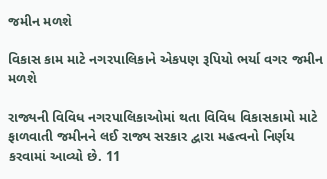જમીન મળશે

વિકાસ કામ માટે નગરપાલિકાને એકપણ રૂપિયો ભર્યા વગર જમીન મળશે

રાજ્યની વિવિધ નગરપાલિકાઓમાં થતા વિવિધ વિકાસકામો માટે ફાળવાતી જમીનને લઈ રાજ્ય સરકાર દ્વારા મહત્વનો નિર્ણય કરવામાં આવ્યો છે. 11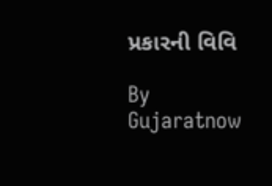પ્રકારની વિવિ

By Gujaratnow